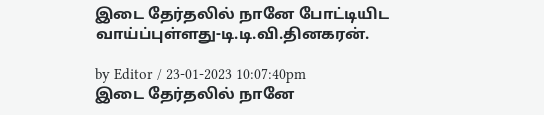இடை தேர்தலில் நானே போட்டியிட வாய்ப்புள்ளது-டி.டி.வி.தினகரன்.

by Editor / 23-01-2023 10:07:40pm
இடை தேர்தலில் நானே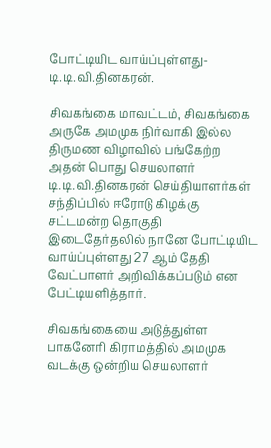போட்டியிட வாய்ப்புள்ளது-டி.டி.வி.தினகரன்.

சிவகங்கை மாவட்டம், சிவகங்கை அருகே அமமுக நிர்வாகி இல்ல திருமண விழாவில் பங்கேற்ற அதன் பொது செயலாளர் டி.டி.வி.தினகரன் செய்தியாளர்கள் சந்திப்பில் ஈரோடு கிழக்கு சட்டமன்ற தொகுதி இடைதேர்தலில் நானே போட்டியிட வாய்ப்புள்ளது 27 ஆம் தேதி வேட்பாளர் அறிவிக்கப்படும் என பேட்டியளித்தார்.

சிவகங்கையை அடுத்துள்ள பாகனேரி கிராமத்தில் அமமுக வடக்கு ஒன்றிய செயலாளர்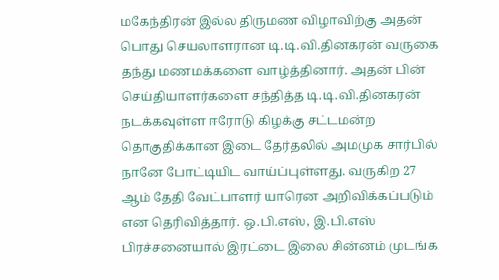மகேந்திரன் இல்ல திருமண விழாவிற்கு அதன் பொது செயலாளரான டி.டி.வி.தினகரன் வருகை தந்து மணமக்களை வாழ்த்தினார். அதன் பின் செய்தியாளர்களை சந்தித்த டி.டி.வி.தினகரன் நடக்கவுள்ள ஈரோடு கிழக்கு சட்டமன்ற தொகுதிக்கான இடை தேர்தலில் அமமுக சார்பில் நானே போட்டியிட வாய்ப்புள்ளது. வருகிற 27 ஆம் தேதி வேட்பாளர் யாரென அறிவிக்கப்படும் என தெரிவித்தார். ஒ.பி.எஸ், இ.பி.எஸ் பிரச்சனையால் இரட்டை இலை சின்னம் முடங்க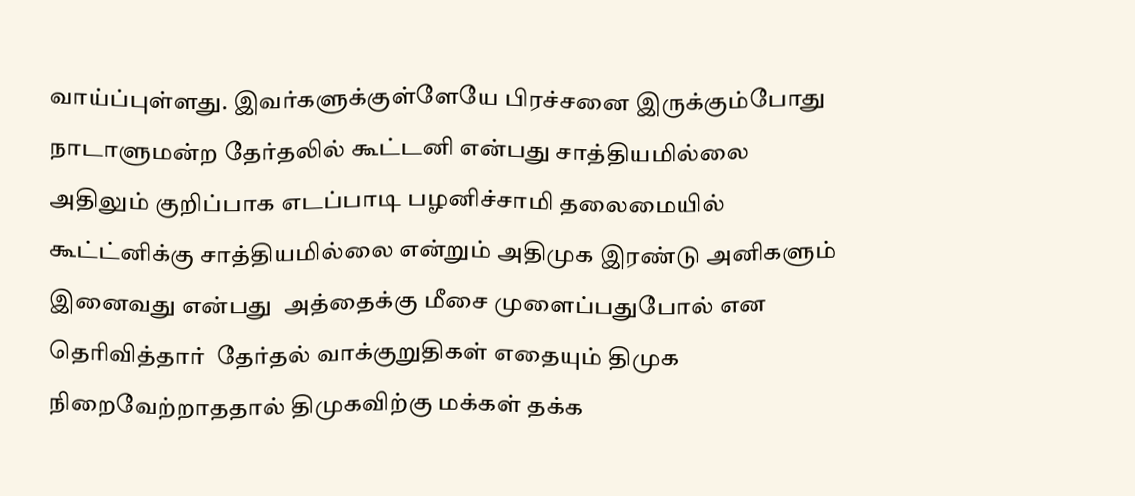வாய்ப்புள்ளது. இவர்களுக்குள்ளேயே பிரச்சனை இருக்கும்போது நாடாளுமன்ற தேர்தலில் கூட்டனி என்பது சாத்தியமில்லை அதிலும் குறிப்பாக எடப்பாடி பழனிச்சாமி தலைமையில் கூட்ட்னிக்கு சாத்தியமில்லை என்றும் அதிமுக இரண்டு அனிகளும் இனைவது என்பது  அத்தைக்கு மீசை முளைப்பதுபோல் என தெரிவித்தார்  தேர்தல் வாக்குறுதிகள் எதையும் திமுக நிறைவேற்றாததால் திமுகவிற்கு மக்கள் தக்க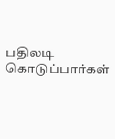பதிலடி கொடுப்பார்கள்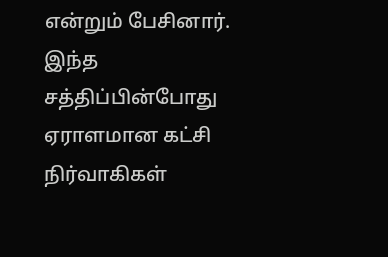என்றும் பேசினார். இந்த சத்திப்பின்போது ஏராளமான கட்சி நிர்வாகிகள்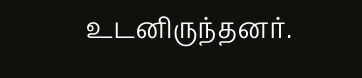உடனிருந்தனர்.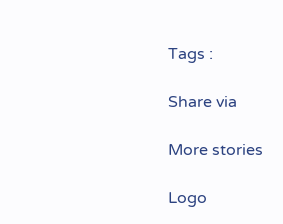Tags :

Share via

More stories

Logo